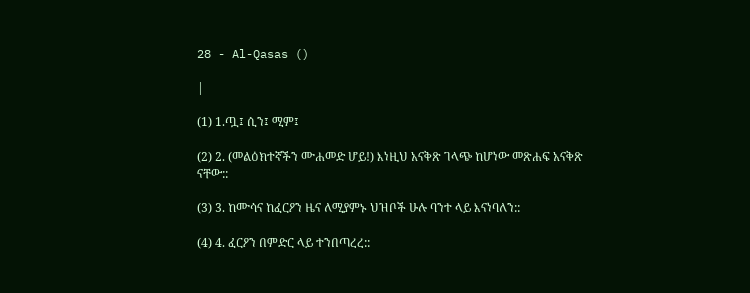28 - Al-Qasas ()

|

(1) 1.ጧ፤ ሲን፤ ሚም፤

(2) 2. (መልዕክተኛችን ሙሐመድ ሆይ!) እነዚህ አናቅጽ ገላጭ ከሆነው መጽሐፍ አናቅጽ ናቸው::

(3) 3. ከሙሳና ከፈርዖን ዜና ለሚያምኑ ህዝቦች ሁሉ ባንተ ላይ እናነባለን::

(4) 4. ፈርዖን በምድር ላይ ተንበጣረረ::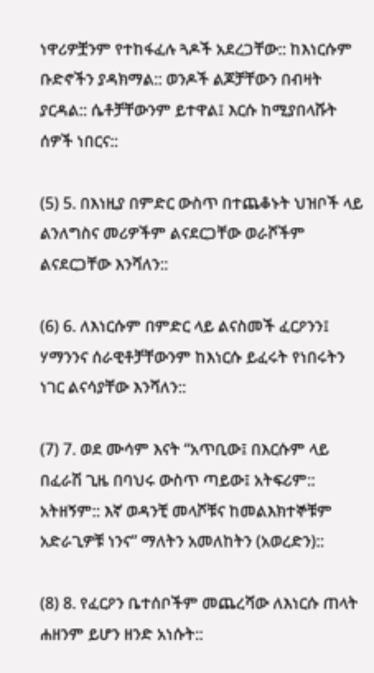ነዋሪዎቿንም የተከፋፈሉ ጓዶች አደረጋቸው:: ከእነርሱም ቡድኖችን ያዳክማል:: ወንዶች ልጆቻቸውን በብዛት ያርዳል:: ሴቶቻቸውንም ይተዋል፤ እርሱ ከሚያበላሹት ሰዎች ነበርና::

(5) 5. በእነዚያ በምድር ውስጥ በተጨቆኑት ህዝቦች ላይ ልንለግስና መሪዎችም ልናደርጋቸው ወራሾችም ልናደርጋቸው እንሻለን::

(6) 6. ለእነርሱም በምድር ላይ ልናስመች ፈርዖንን፤ ሃማንንና ሰራዊቶቻቸውንም ከእነርሱ ይፈሩት የነበሩትን ነገር ልናሳያቸው እንሻለን::

(7) 7. ወደ ሙሳም እናት “አጥቢው፤ በእርሱም ላይ በፈራሽ ጊዜ በባህሩ ውስጥ ጣይው፤ አትፍሪም:: አትዘኝም:: እኛ ወዳንቺ መላሾቹና ከመልእክተኞቹም አድራጊዎቹ ነንና” ማለትን አመለከትን (አወረድን)::

(8) 8. የፈርዖን ቤተሰቦችም መጨረሻው ለእነርሱ ጠላት ሐዘንም ይሆን ዘንድ አነሱት::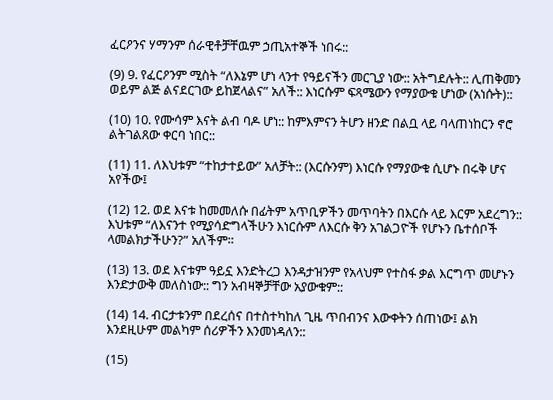ፈርዖንና ሃማንም ሰራዊቶቻቸዉም ኃጢአተኞች ነበሩ::

(9) 9. የፈርዖንም ሚስት “ለእኔም ሆነ ላንተ የዓይናችን መርጊያ ነው:: አትግደሉት:: ሊጠቅመን ወይም ልጅ ልናደርገው ይከጀላልና” አለች:: እነርሱም ፍጻሜውን የማያውቁ ሆነው (አነሱት)::

(10) 10. የሙሳም እናት ልብ ባዶ ሆነ:: ከምእምናን ትሆን ዘንድ በልቧ ላይ ባላጠነከርን ኖሮ ልትገልጸው ቀርባ ነበር::

(11) 11. ለእህቱም “ተከታተይው” አለቻት:: (እርሱንም) እነርሱ የማያውቁ ሲሆኑ በሩቅ ሆና አየችው፤

(12) 12. ወደ እናቱ ከመመለሱ በፊትም አጥቢዎችን መጥባትን በእርሱ ላይ እርም አደረግን:: እህቱም “ለእናንተ የሚያሳድግላችሁን እነርሱም ለእርሱ ቅን አገልጋዮች የሆኑን ቤተሰቦች ላመልክታችሁን?” አለችም።

(13) 13. ወደ እናቱም ዓይኗ እንድትረጋ እንዳታዝንም የአላህም የተስፋ ቃል እርግጥ መሆኑን እንድታውቅ መለስነው:: ግን አብዛኞቻቸው አያውቁም::

(14) 14. ብርታቱንም በደረሰና በተስተካከለ ጊዜ ጥበብንና እውቀትን ሰጠነው፤ ልክ እንደዚሁም መልካም ሰሪዎችን እንመነዳለን::

(15)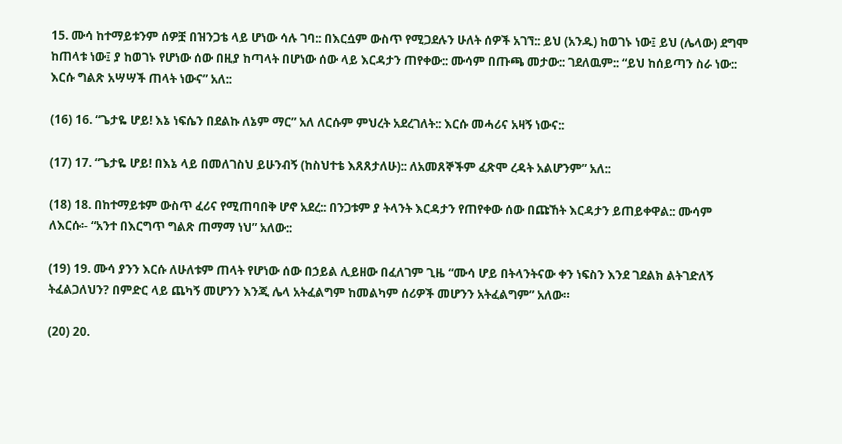15. ሙሳ ከተማይቱንም ሰዎቿ በዝንጋቴ ላይ ሆነው ሳሉ ገባ:: በእርሷም ውስጥ የሚጋደሉን ሁለት ሰዎች አገኘ:: ይህ (አንዱ) ከወገኑ ነው፤ ይህ (ሌላው) ደግሞ ከጠላቱ ነው፤ ያ ከወገኑ የሆነው ሰው በዚያ ከጣላት በሆነው ሰው ላይ እርዳታን ጠየቀው:: ሙሳም በጡጫ መታው:: ገደለዉም:: “ይህ ከሰይጣን ስራ ነው:: እርሱ ግልጽ አሣሣች ጠላት ነውና” አለ::

(16) 16. “ጌታዬ ሆይ! እኔ ነፍሴን በደልኩ ለኔም ማር” አለ ለርሱም ምህረት አደረገለት:: እርሱ መሓሪና አዛኝ ነውና::

(17) 17. “ጌታዬ ሆይ! በእኔ ላይ በመለገስህ ይሁንብኝ (ከስህተቴ እጸጸታለሁ):: ለአመጸኞችም ፈጽሞ ረዳት አልሆንም” አለ::

(18) 18. በከተማይቱም ውስጥ ፈሪና የሚጠባበቅ ሆኖ አደረ:: በንጋቱም ያ ትላንት እርዳታን የጠየቀው ሰው በጩኸት እርዳታን ይጠይቀዋል:: ሙሳም ለእርሱ፡- “አንተ በእርግጥ ግልጽ ጠማማ ነህ” አለው::

(19) 19. ሙሳ ያንን እርሱ ለሁለቱም ጠላት የሆነው ሰው በኃይል ሊይዘው በፈለገም ጊዜ “ሙሳ ሆይ በትላንትናው ቀን ነፍስን እንደ ገደልክ ልትገድለኝ ትፈልጋለህን? በምድር ላይ ጨካኝ መሆንን እንጂ ሌላ አትፈልግም ከመልካም ሰሪዎች መሆንን አትፈልግም” አለው።

(20) 20.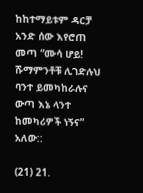ከከተማይቱም ዳርቻ አንድ ሰው እየሮጠ መጣ “ሙሳ ሆይ! ሹማምንቶቹ ሊገድሉህ ባንተ ይመካከራሉና ውጣ እኔ ላንተ ከመካሪዎች ነኝና” አለው::

(21) 21.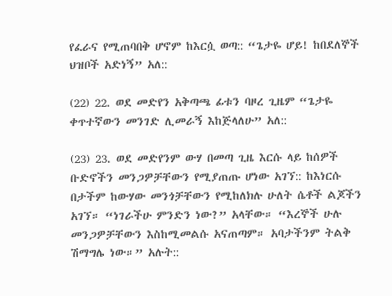የፈራና የሚጠባበቅ ሆኖም ከእርሷ ወጣ:: “ጌታዬ ሆይ! ከበደለኞች ህዝቦች አድነኝ” አለ::

(22) 22. ወደ መድየን አቅጣጫ ፊቱን ባዞረ ጊዜም “ጌታዬ ቀጥተኛውን መንገድ ሊመራኝ እከጅላለሁ” አለ::

(23) 23. ወደ መድየንም ውሃ በመጣ ጊዜ እርሱ ላይ ከሰዎች ቡድኖችን መንጋዎቻቸውን የሚያጠጡ ሆነው አገኘ:: ከእነርሱ በታችም ከውሃው መንጎቻቸውን የሚከለክሉ ሁለት ሴቶች ልጆችን አገኘ። “ነገራችሁ ምንድን ነው?” አላቸው። “እረኞች ሁሉ መንጋዎቻቸውን እስከሚመልሱ አናጠጣም። አባታችንም ትልቅ ሽማግሌ ነው።” አሉት::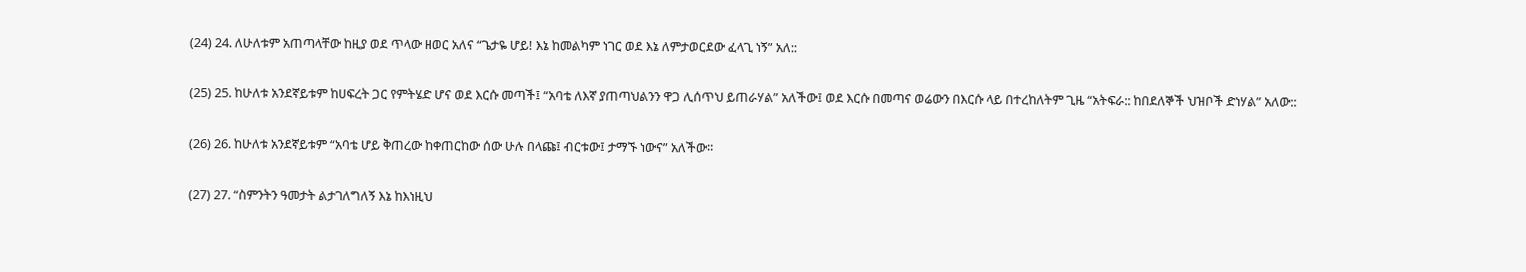(24) 24. ለሁለቱም አጠጣላቸው ከዚያ ወደ ጥላው ዘወር አለና “ጌታዬ ሆይ! እኔ ከመልካም ነገር ወደ እኔ ለምታወርደው ፈላጊ ነኝ” አለ::

(25) 25. ከሁለቱ አንደኛይቱም ከሀፍረት ጋር የምትሄድ ሆና ወደ እርሱ መጣች፤ “አባቴ ለእኛ ያጠጣህልንን ዋጋ ሊሰጥህ ይጠራሃል” አለችው፤ ወደ እርሱ በመጣና ወሬውን በእርሱ ላይ በተረከለትም ጊዜ “አትፍራ:: ከበደለኞች ህዝቦች ድነሃል” አለው::

(26) 26. ከሁለቱ አንደኛይቱም “አባቴ ሆይ ቅጠረው ከቀጠርከው ሰው ሁሉ በላጩ፤ ብርቱው፤ ታማኙ ነውና” አለችው።

(27) 27. “ስምንትን ዓመታት ልታገለግለኝ እኔ ከእነዚህ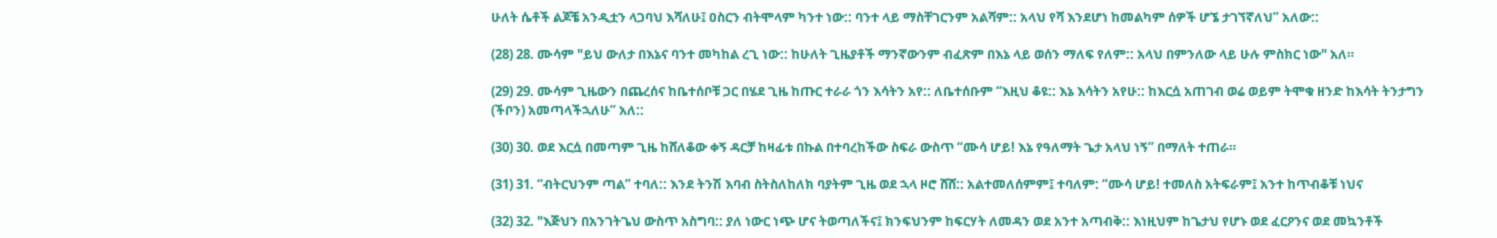ሁለት ሴቶች ልጆቼ አንዲቷን ላጋባህ እሻለሁ፤ ዐስርን ብትሞላም ካንተ ነው:: ባንተ ላይ ማስቸገርንም አልሻም:: አላህ የሻ እንደሆነ ከመልካም ሰዎች ሆኜ ታገኘኛለህ” አለው::

(28) 28. ሙሳም "ይህ ውለታ በእኔና ባንተ መካከል ረጊ ነው:: ከሁለት ጊዜያቶች ማንኛውንም ብፈጽም በእኔ ላይ ወሰን ማለፍ የለም:: አላህ በምንለው ላይ ሁሉ ምስክር ነው" አለ።

(29) 29. ሙሳም ጊዜውን በጨረሰና ከቤተሰቦቹ ጋር በሄደ ጊዜ ከጡር ተራራ ጎን እሳትን አየ:: ለቤተሰቡም “እዚህ ቆዩ:: እኔ እሳትን አየሁ:: ከእርሷ አጠገብ ወሬ ወይም ትሞቁ ዘንድ ከእሳት ትንታግን (ችቦን) አመጣላችኋለሁ” አለ::

(30) 30. ወደ እርሷ በመጣም ጊዜ ከሸለቆው ቀኝ ዳርቻ ከዛፊቱ በኩል በተባረከችው ስፍራ ውስጥ “ሙሳ ሆይ! እኔ የዓለማት ጌታ አላህ ነኝ” በማለት ተጠራ።

(31) 31. “ብትርህንም ጣል” ተባለ:: እንደ ትንሽ እባብ ስትስለከለክ ባያትም ጊዜ ወደ ኋላ ዞሮ ሸሸ:: አልተመለሰምም፤ ተባለም: “ሙሳ ሆይ! ተመለስ አትፍራም፤ አንተ ከጥብቆቹ ነህና

(32) 32. "እጅህን በአንገትጌህ ውስጥ አስግባ:: ያለ ነውር ነጭ ሆና ትወጣለችና፤ ክንፍህንም ከፍርሃት ለመዳን ወደ አንተ አጣብቅ:: እነዚህም ከጌታህ የሆኑ ወደ ፈርዖንና ወደ መኳንቶች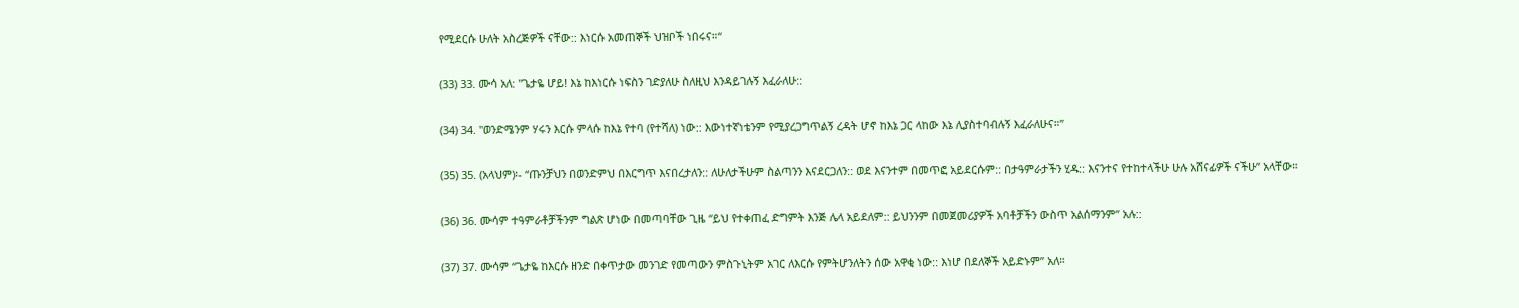የሚደርሱ ሁለት አስረጅዎች ናቸው:: እነርሱ አመጠኞች ህዝቦች ነበሩና።“

(33) 33. ሙሳ አለ: "ጌታዬ ሆይ! እኔ ከእነርሱ ነፍስን ገድያለሁ ስለዚህ እንዳይገሉኝ እፈራለሁ::

(34) 34. "ወንድሜንም ሃሩን እርሱ ምላሱ ከእኔ የተባ (የተሻለ) ነው:: እውነተኛነቴንም የሚያረጋግጥልኝ ረዳት ሆኖ ከእኔ ጋር ላከው እኔ ሊያስተባብሉኝ እፈራለሁና።”

(35) 35. (አላህም)፡- “ጡንቻህን በወንድምህ በእርግጥ እናበረታለን:: ለሁለታችሁም ስልጣንን እናደርጋለን:: ወደ እናንተም በመጥፎ አይደርሱም:: በታዓምራታችን ሂዱ:: እናንተና የተከተላችሁ ሁሉ አሸናፊዎች ናችሁ” አላቸው።

(36) 36. ሙሳም ተዓምራቶቻችንም ግልጽ ሆነው በመጣባቸው ጊዜ “ይህ የተቀጠፈ ድግምት እንጅ ሌላ አይደለም:: ይህንንም በመጀመሪያዎች አባቶቻችን ውስጥ አልሰማንም” አሉ::

(37) 37. ሙሳም “ጌታዬ ከእርሱ ዘንድ በቀጥታው መንገድ የመጣውን ምስጉኒትም አገር ለእርሱ የምትሆንለትን ሰው አዋቂ ነው:: እነሆ በደለኞች አይድኑም” አለ።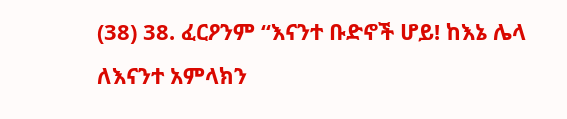(38) 38. ፈርዖንም “እናንተ ቡድኖች ሆይ! ከእኔ ሌላ ለእናንተ አምላክን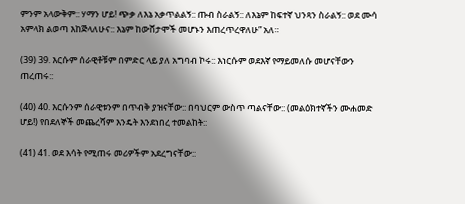ምንም አላውቅም:: ሃማን ሆይ! ጭቃ ለእኔ አቃጥልልኝ:: ጡብ ስራልኝ:: ለእኔም ከፍተኛ ህንጻን ስራልኝ:: ወደ ሙሳ አምላክ ልወጣ እከጅላለሁና:: እኔም ከውሸታሞች መሆኑን እጠረጥረዋለሁ” አለ።

(39) 39. እርሱም ሰራዊቶቹም በምድር ላይ ያለ አግባብ ኮሩ:: እነርሱም ወደእኛ የማይመለሱ መሆናቸውን ጠረጠሩ::

(40) 40. እርሱንም ሰራዊቱንም በጥብቅ ያዝናቸው:: በባህርም ውስጥ ጣልናቸው:: (መልዕክተኛችን ሙሐመድ ሆይ!) የበደለኞች መጨረሻም እንዴት እንደነበረ ተመልከት::

(41) 41. ወደ እሳት የሚጠሩ መሪዎችም አደረግናቸው::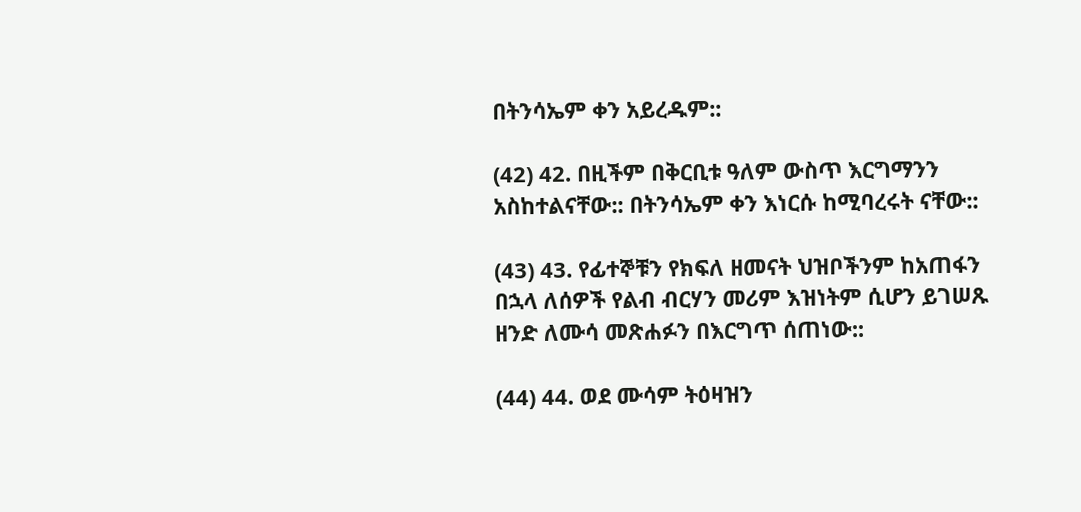በትንሳኤም ቀን አይረዱም::

(42) 42. በዚችም በቅርቢቱ ዓለም ውስጥ እርግማንን አስከተልናቸው:: በትንሳኤም ቀን እነርሱ ከሚባረሩት ናቸው::

(43) 43. የፊተኞቹን የክፍለ ዘመናት ህዝቦችንም ከአጠፋን በኋላ ለሰዎች የልብ ብርሃን መሪም እዝነትም ሲሆን ይገሠጹ ዘንድ ለሙሳ መጽሐፉን በእርግጥ ሰጠነው::

(44) 44. ወደ ሙሳም ትዕዛዝን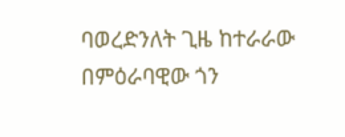ባወረድንለት ጊዜ ከተራራው በምዕራባዊው ጎን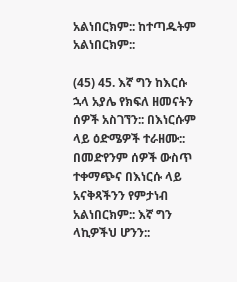አልነበርክም:: ከተጣዱትም አልነበርክም::

(45) 45. እኛ ግን ከእርሱ ኋላ አያሌ የክፍለ ዘመናትን ሰዎች አስገኘን:: በእነርሱም ላይ ዕድሜዎች ተራዘሙ:: በመድየንም ሰዎች ውስጥ ተቀማጭና በእነርሱ ላይ አናቅጻችንን የምታነብ አልነበርክም:: እኛ ግን ላኪዎችህ ሆንን::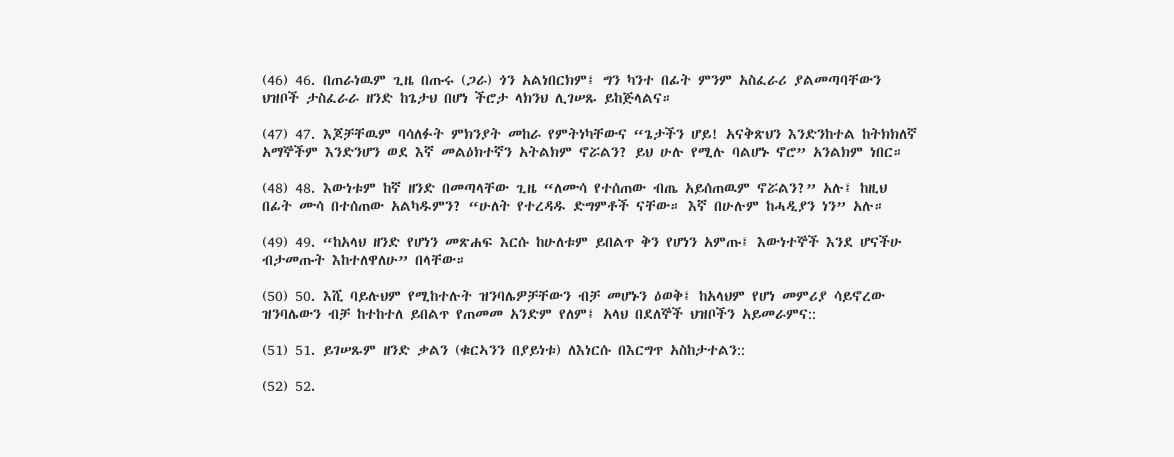(46) 46. በጠራነዉም ጊዜ በጡሩ (ጋራ) ጎን አልነበርክም፤ ግን ካንተ በፊት ምንም አስፈራሪ ያልመጣባቸውን ህዝቦች ታስፈራራ ዘንድ ከጌታህ በሆነ ችሮታ ላክንህ ሊገሠጹ ይከጅላልና።

(47) 47. እጆቻቸዉም ባሳለፉት ምክንያት መከራ የምትነካቸውና “ጌታችን ሆይ! አናቅጽህን እንድንከተል ከትክክለኛ አማኞችም እንድንሆን ወደ እኛ መልዕክተኛን አትልክም ኖሯልን? ይህ ሁሉ የሚሉ ባልሆኑ ኖሮ” አንልክም ነበር።

(48) 48. እውነቱም ከኛ ዘንድ በመጣላቸው ጊዜ “ለሙሳ የተሰጠው ብጤ አይሰጠዉም ኖሯልን?” አሉ፤ ከዚህ በፊት ሙሳ በተሰጠው አልካዱምን? “ሁለት የተረዳዱ ድግምቶች ናቸው። እኛ በሁሉም ከሓዲያን ነን” አሉ።

(49) 49. “ከአላህ ዘንድ የሆነን መጽሐፍ እርሱ ከሁለቱም ይበልጥ ቅን የሆነን አምጡ፤ እውነተኞች እንደ ሆናችሁ ብታመጡት እከተለዋለሁ” በላቸው።

(50) 50. እሺ ባይሉህም የሚከተሉት ዝንባሌዎቻቸውን ብቻ መሆኑን ዕወቅ፤ ከአላህም የሆነ መምሪያ ሳይኖረው ዝንባሌውን ብቻ ከተከተለ ይበልጥ የጠመመ አንድም የለም፤ አላህ በደለኞች ህዝቦችን አይመራምና::

(51) 51. ይገሠጹም ዘንድ ቃልን (ቁርኣንን በያይነቱ) ለእነርሱ በእርግጥ አስከታተልን::

(52) 52.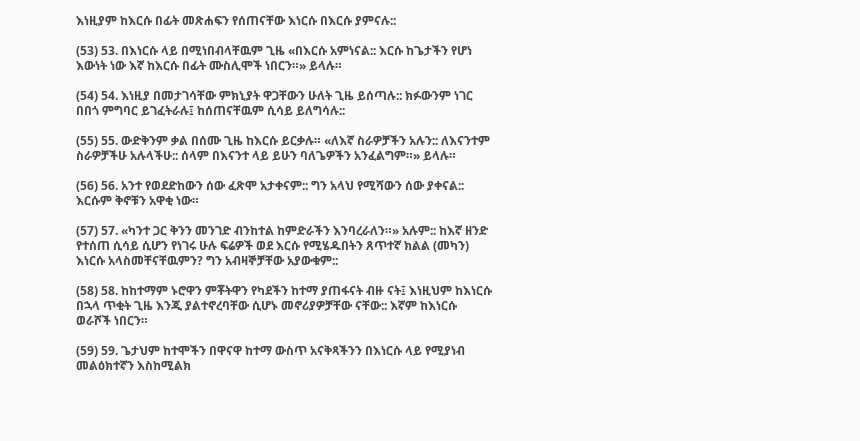እነዚያም ከእርሱ በፊት መጽሐፍን የሰጠናቸው እነርሱ በእርሱ ያምናሉ::

(53) 53. በእነርሱ ላይ በሚነበብላቸዉም ጊዜ «በእርሱ አምነናል:: እርሱ ከጌታችን የሆነ እውነት ነው እኛ ከእርሱ በፊት ሙስሊሞች ነበርን።» ይላሉ።

(54) 54. እነዚያ በመታገሳቸው ምክኒያት ዋጋቸውን ሁለት ጊዜ ይሰጣሉ:: ክፉውንም ነገር በበጎ ምግባር ይገፈትራሉ፤ ከሰጠናቸዉም ሲሳይ ይለግሳሉ::

(55) 55. ውድቅንም ቃል በሰሙ ጊዜ ከእርሱ ይርቃሉ። «ለእኛ ስራዎቻችን አሉን:: ለእናንተም ስራዎቻችሁ አሉላችሁ:: ሰላም በእናንተ ላይ ይሁን ባለጌዎችን አንፈልግም።» ይላሉ።

(56) 56. አንተ የወደድከውን ሰው ፈጽሞ አታቀናም:: ግን አላህ የሚሻውን ሰው ያቀናል:: እርሱም ቅኖቹን አዋቂ ነው።

(57) 57. «ካንተ ጋር ቅንን መንገድ ብንከተል ከምድራችን እንባረራለን።» አሉም:: ከእኛ ዘንድ የተሰጠ ሲሳይ ሲሆን የነገሩ ሁሉ ፍሬዎች ወደ እርሱ የሚሄዱበትን ጸጥተኛ ክልል (መካን) እነርሱ አላስመቸናቸዉምን? ግን አብዛኞቻቸው አያውቁም::

(58) 58. ከከተማም ኑሮዋን ምቾትዋን የካደችን ከተማ ያጠፋናት ብዙ ናት፤ እነዚህም ከእነርሱ በኋላ ጥቂት ጊዜ እንጂ ያልተኖረባቸው ሲሆኑ መኖሪያዎቻቸው ናቸው:: እኛም ከእነርሱ ወራሾች ነበርን።

(59) 59. ጌታህም ከተሞችን በዋናዋ ከተማ ውስጥ አናቅጻችንን በእነርሱ ላይ የሚያነብ መልዕክተኛን እስከሚልክ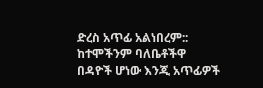ድረስ አጥፊ አልነበረም:: ከተሞችንም ባለቤቶችዋ በዳዮች ሆነው እንጂ አጥፊዎች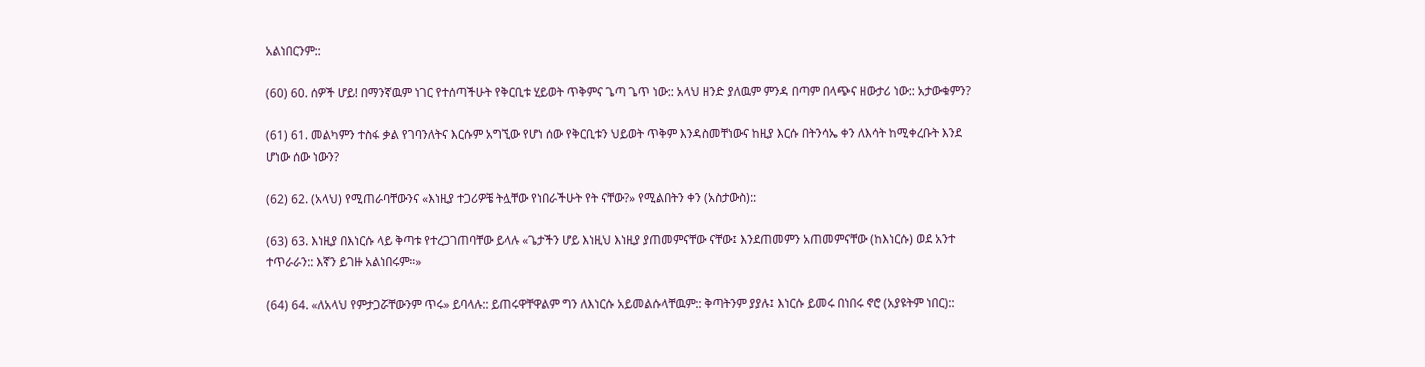አልነበርንም::

(60) 60. ሰዎች ሆይ! በማንኛዉም ነገር የተሰጣችሁት የቅርቢቱ ሂይወት ጥቅምና ጌጣ ጌጥ ነው:: አላህ ዘንድ ያለዉም ምንዳ በጣም በላጭና ዘውታሪ ነው:: አታውቁምን?

(61) 61. መልካምን ተስፋ ቃል የገባንለትና እርሱም አግኚው የሆነ ሰው የቅርቢቱን ህይወት ጥቅም እንዳስመቸነውና ከዚያ እርሱ በትንሳኤ ቀን ለእሳት ከሚቀረቡት እንደ ሆነው ሰው ነውን?

(62) 62. (አላህ) የሚጠራባቸውንና «እነዚያ ተጋሪዎቼ ትሏቸው የነበራችሁት የት ናቸው?» የሚልበትን ቀን (አስታውስ)::

(63) 63. እነዚያ በእነርሱ ላይ ቅጣቱ የተረጋገጠባቸው ይላሉ «ጌታችን ሆይ እነዚህ እነዚያ ያጠመምናቸው ናቸው፤ እንደጠመምን አጠመምናቸው (ከእነርሱ) ወደ አንተ ተጥራራን:: እኛን ይገዙ አልነበሩም።»

(64) 64. «ለአላህ የምታጋሯቸውንም ጥሩ» ይባላሉ:: ይጠሩዋቸዋልም ግን ለእነርሱ አይመልሱላቸዉም:: ቅጣትንም ያያሉ፤ እነርሱ ይመሩ በነበሩ ኖሮ (አያዩትም ነበር)::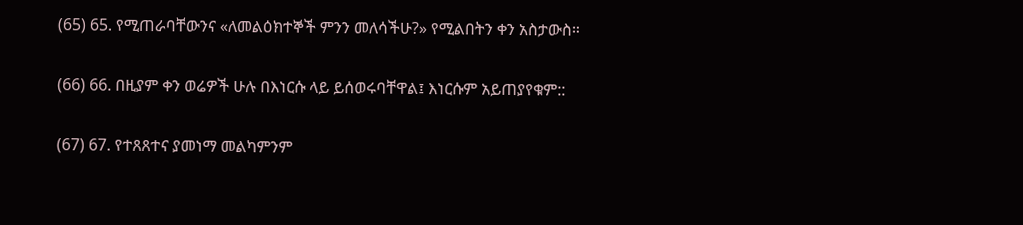(65) 65. የሚጠራባቸውንና «ለመልዕክተኞች ምንን መለሳችሁ?» የሚልበትን ቀን አስታውስ።

(66) 66. በዚያም ቀን ወሬዎች ሁሉ በእነርሱ ላይ ይሰወሩባቸዋል፤ እነርሱም አይጠያየቁም::

(67) 67. የተጸጸተና ያመነማ መልካምንም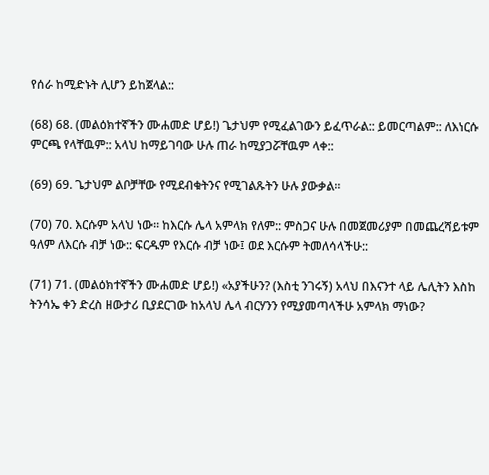የሰራ ከሚድኑት ሊሆን ይከጀላል::

(68) 68. (መልዕክተኛችን ሙሐመድ ሆይ!) ጌታህም የሚፈልገውን ይፈጥራል:: ይመርጣልም:: ለእነርሱ ምርጫ የላቸዉም:: አላህ ከማይገባው ሁሉ ጠራ ከሚያጋሯቸዉም ላቀ::

(69) 69. ጌታህም ልቦቻቸው የሚደብቁትንና የሚገልጹትን ሁሉ ያውቃል።

(70) 70. እርሱም አላህ ነው። ከእርሱ ሌላ አምላክ የለም:: ምስጋና ሁሉ በመጀመሪያም በመጨረሻይቱም ዓለም ለእርሱ ብቻ ነው:: ፍርዱም የእርሱ ብቻ ነው፤ ወደ እርሱም ትመለሳላችሁ::

(71) 71. (መልዕክተኛችን ሙሐመድ ሆይ!) «አያችሁን? (እስቲ ንገሩኝ) አላህ በእናንተ ላይ ሌሊትን እስከ ትንሳኤ ቀን ድረስ ዘውታሪ ቢያደርገው ከአላህ ሌላ ብርሃንን የሚያመጣላችሁ አምላክ ማነው?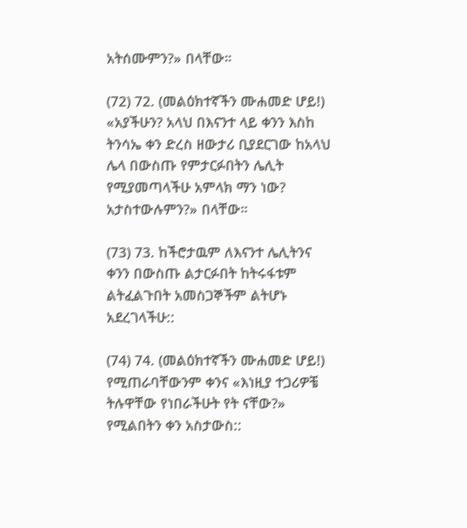አትሰሙምን?» በላቸው።

(72) 72. (መልዕክተኛችን ሙሐመድ ሆይ!) «አያችሁን? አላህ በእናንተ ላይ ቀንን እስከ ትንሳኤ ቀን ድረስ ዘውታሪ ቢያደርገው ከአላህ ሌላ በውስጡ የምታርፉበትን ሌሊት የሚያመጣላችሁ አምላክ ማን ነው? አታስተውሉምን?» በላቸው።

(73) 73. ከችሮታዉም ለእናንተ ሌሊትንና ቀንን በውስጡ ልታርፉበት ከትሩፋቱም ልትፈልጉበት አመስጋኞችም ልትሆኑ አደረገላችሁ::

(74) 74. (መልዕክተኛችን ሙሐመድ ሆይ!) የሚጠራባቸውንም ቀንና «እነዚያ ተጋሪዎቼ ትሉዋቸው የነበራችሁት የት ናቸው?» የሚልበትን ቀን አስታውስ::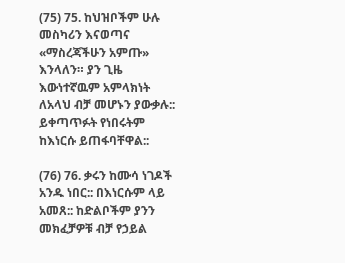(75) 75. ከህዝቦችም ሁሉ መስካሪን እናወጣና «ማስረጃችሁን አምጡ» እንላለን። ያን ጊዜ እውነተኛዉም አምላክነት ለአላህ ብቻ መሆኑን ያውቃሉ:: ይቀጣጥፉት የነበሩትም ከእነርሱ ይጠፋባቸዋል::

(76) 76. ቃሩን ከሙሳ ነገዶች አንዱ ነበር:: በእነርሱም ላይ አመጸ:: ከድልቦችም ያንን መክፈቻዎቹ ብቻ የኃይል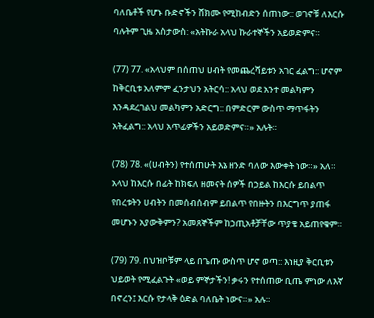ባለቤቶች የሆኑ ቡድኖችን ሸክሙ የሚከብድን ሰጠነው:: ወገኖቹ ለእርሱ ባሉትም ጊዜ አስታውስ: «አትኩራ አላህ ኩራተኞችን አይወድምና።

(77) 77. «አላህም በሰጠህ ሀብት የመጨረሻይቱን አገር ፈልግ:: ሆኖም ከቅርቢቱ አለምም ፈንታህን አትርሳ:: አላህ ወደ አንተ መልካምን እንዳደረገልህ መልካምን አድርግ:: በምድርም ውስጥ ማጥፋትን አትፈልግ:: አላህ አጥፊዎችን አይወድምና።» አሉት።

(78) 78. «(ሀብትን) የተሰጠሁት እኔ ዘንድ ባለው እውቀት ነው።» አለ። አላህ ከእርሱ በፊት ከክፍለ ዘመናት ሰዎች በኃይል ከእርሱ ይበልጥ የበረቱትን ሀብትን በመሰብሰብም ይበልጥ የበዙትን በእርግጥ ያጠፋ መሆኑን አያውቅምን? አመጸኞችም ከኃጢአቶቻቸው ጥያቄ አይጠየቁም።

(79) 79. በህዝቦቹም ላይ በጌጡ ውስጥ ሆኖ ወጣ:: እነዚያ ቅርቢቱን ህይወት የሚፈልጉት «ወይ ምኞታችን! ቃሩን የተሰጠው ቢጤ ምነው ለእኛ በኖረን፤ እርሱ የታላቅ ዕድል ባለቤት ነውና።» አሉ።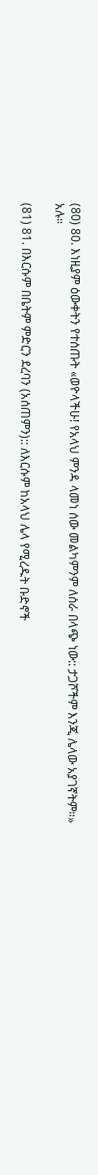(80) 80. እነዚያም ዕውቀትን የተሰጡት «ወዮላችሁ! የአላህ ምንዳ ላመነ ሰው መልካምንም ለሰራ በላጭ ነው:: ታጋሾችም እንጂ ሌላው አያገኛትም።» አሉ።

(81) 81. በእርሱም በቤትም ምድርን ደረባን (አሰጠምን):: ለእርሱም ከአላህ ሌላ የሚረዱት ቡድኖች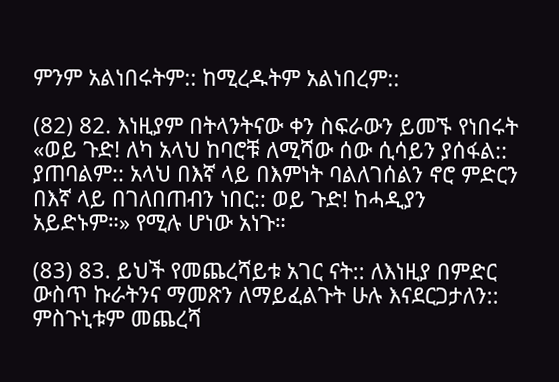ምንም አልነበሩትም:: ከሚረዱትም አልነበረም::

(82) 82. እነዚያም በትላንትናው ቀን ስፍራውን ይመኙ የነበሩት «ወይ ጉድ! ለካ አላህ ከባሮቹ ለሚሻው ሰው ሲሳይን ያሰፋል:: ያጠባልም:: አላህ በእኛ ላይ በእምነት ባልለገሰልን ኖሮ ምድርን በእኛ ላይ በገለበጠብን ነበር:: ወይ ጉድ! ከሓዲያን አይድኑም።» የሚሉ ሆነው አነጉ።

(83) 83. ይህች የመጨረሻይቱ አገር ናት:: ለእነዚያ በምድር ውስጥ ኩራትንና ማመጽን ለማይፈልጉት ሁሉ እናደርጋታለን:: ምስጉኒቱም መጨረሻ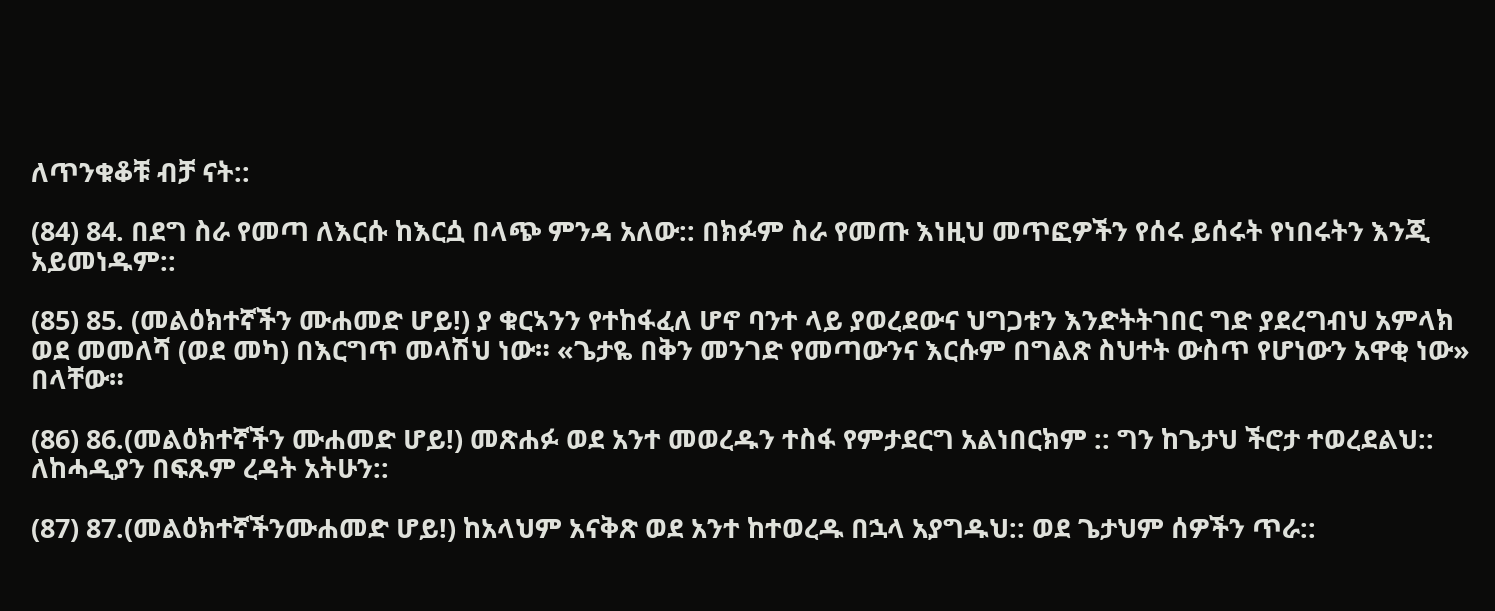ለጥንቁቆቹ ብቻ ናት::

(84) 84. በደግ ስራ የመጣ ለእርሱ ከእርሷ በላጭ ምንዳ አለው:: በክፉም ስራ የመጡ እነዚህ መጥፎዎችን የሰሩ ይሰሩት የነበሩትን እንጂ አይመነዱም::

(85) 85. (መልዕክተኛችን ሙሐመድ ሆይ!) ያ ቁርኣንን የተከፋፈለ ሆኖ ባንተ ላይ ያወረደውና ህግጋቱን እንድትትገበር ግድ ያደረግብህ አምላክ ወደ መመለሻ (ወደ መካ) በእርግጥ መላሽህ ነው። «ጌታዬ በቅን መንገድ የመጣውንና እርሱም በግልጽ ስህተት ውስጥ የሆነውን አዋቂ ነው» በላቸው።

(86) 86.(መልዕክተኛችን ሙሐመድ ሆይ!) መጽሐፉ ወደ አንተ መወረዱን ተስፋ የምታደርግ አልነበርክም :: ግን ከጌታህ ችሮታ ተወረደልህ:: ለከሓዲያን በፍጹም ረዳት አትሁን::

(87) 87.(መልዕክተኛችንሙሐመድ ሆይ!) ከአላህም አናቅጽ ወደ አንተ ከተወረዱ በኋላ አያግዱህ:: ወደ ጌታህም ሰዎችን ጥራ::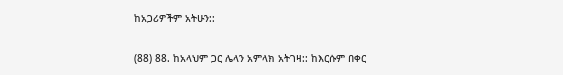ከአጋሪዎችም አትሁን::

(88) 88. ከአላህም ጋር ሌላን አምላክ አትገዛ:: ከእርሱም በቀር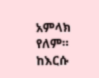አምላክ የለም። ከእርሱ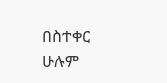በስተቀር ሁሉም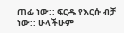ጠፊ ነው:: ፍርዱ የእርሱ ብቻ ነው:: ሁላችሁም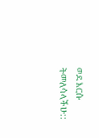ወደ እርሱ ትመለሳላችሁ::